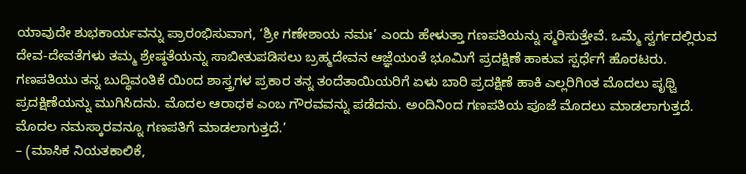ಯಾವುದೇ ಶುಭಕಾರ್ಯವನ್ನು ಪ್ರಾರಂಭಿಸುವಾಗ, ‘ಶ್ರೀ ಗಣೇಶಾಯ ನಮಃ’ ಎಂದು ಹೇಳುತ್ತಾ ಗಣಪತಿಯನ್ನು ಸ್ಮರಿಸುತ್ತೇವೆ. ಒಮ್ಮೆ ಸ್ವರ್ಗದಲ್ಲಿರುವ ದೇವ-ದೇವತೆಗಳು ತಮ್ಮ ಶ್ರೇಷ್ಠತೆಯನ್ನು ಸಾಬೀತುಪಡಿಸಲು ಬ್ರಹ್ಮದೇವನ ಆಜ್ಞೆಯಂತೆ ಭೂಮಿಗೆ ಪ್ರದಕ್ಷಿಣೆ ಹಾಕುವ ಸ್ಪರ್ಧೆಗೆ ಹೊರಟರು. ಗಣಪತಿಯು ತನ್ನ ಬುದ್ಧಿವಂತಿಕೆ ಯಿಂದ ಶಾಸ್ತ್ರಗಳ ಪ್ರಕಾರ ತನ್ನ ತಂದೆತಾಯಿಯರಿಗೆ ಏಳು ಬಾರಿ ಪ್ರದಕ್ಷಿಣೆ ಹಾಕಿ ಎಲ್ಲರಿಗಿಂತ ಮೊದಲು ಪೃಥ್ವಿ ಪ್ರದಕ್ಷಿಣೆಯನ್ನು ಮುಗಿಸಿದನು. ಮೊದಲ ಆರಾಧಕ ಎಂಬ ಗೌರವವನ್ನು ಪಡೆದನು. ಅಂದಿನಿಂದ ಗಣಪತಿಯ ಪೂಜೆ ಮೊದಲು ಮಾಡಲಾಗುತ್ತದೆ. ಮೊದಲ ನಮಸ್ಕಾರವನ್ನೂ ಗಣಪತಿಗೆ ಮಾಡಲಾಗುತ್ತದೆ.’
– (ಮಾಸಿಕ ನಿಯತಕಾಲಿಕೆ,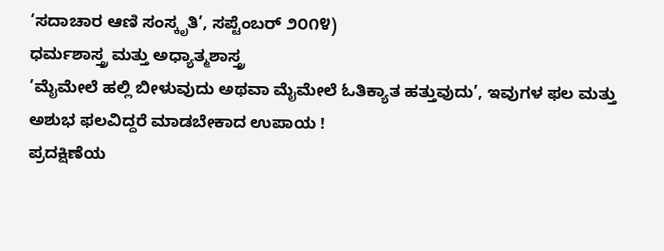‘ಸದಾಚಾರ ಆಣಿ ಸಂಸ್ಕೃತಿ’, ಸಪ್ಟೆಂಬರ್ ೨೦೧೪)
ಧರ್ಮಶಾಸ್ತ್ರ ಮತ್ತು ಅಧ್ಯಾತ್ಮಶಾಸ್ತ್ರ
’ಮೈಮೇಲೆ ಹಲ್ಲಿ ಬೀಳುವುದು ಅಥವಾ ಮೈಮೇಲೆ ಓತಿಕ್ಯಾತ ಹತ್ತುವುದು’, ಇವುಗಳ ಫಲ ಮತ್ತು ಅಶುಭ ಫಲವಿದ್ದರೆ ಮಾಡಬೇಕಾದ ಉಪಾಯ !
ಪ್ರದಕ್ಷಿಣೆಯ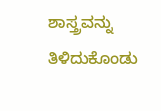ಶಾಸ್ತ್ರವನ್ನು ತಿಳಿದುಕೊಂಡು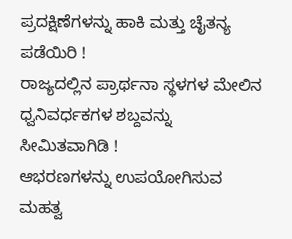ಪ್ರದಕ್ಷಿಣೆಗಳನ್ನು ಹಾಕಿ ಮತ್ತು ಚೈತನ್ಯ ಪಡೆಯಿರಿ !
ರಾಜ್ಯದಲ್ಲಿನ ಪ್ರಾರ್ಥನಾ ಸ್ಥಳಗಳ ಮೇಲಿನ ಧ್ವನಿವರ್ಧಕಗಳ ಶಬ್ದವನ್ನು ಸೀಮಿತವಾಗಿಡಿ !
ಆಭರಣಗಳನ್ನು ಉಪಯೋಗಿಸುವ ಮಹತ್ವ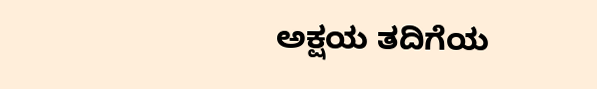ಅಕ್ಷಯ ತದಿಗೆಯ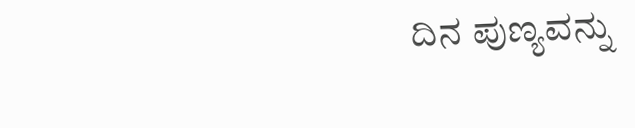ದಿನ ಪುಣ್ಯವನ್ನು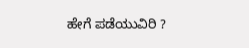ಹೇಗೆ ಪಡೆಯುವಿರಿ ?